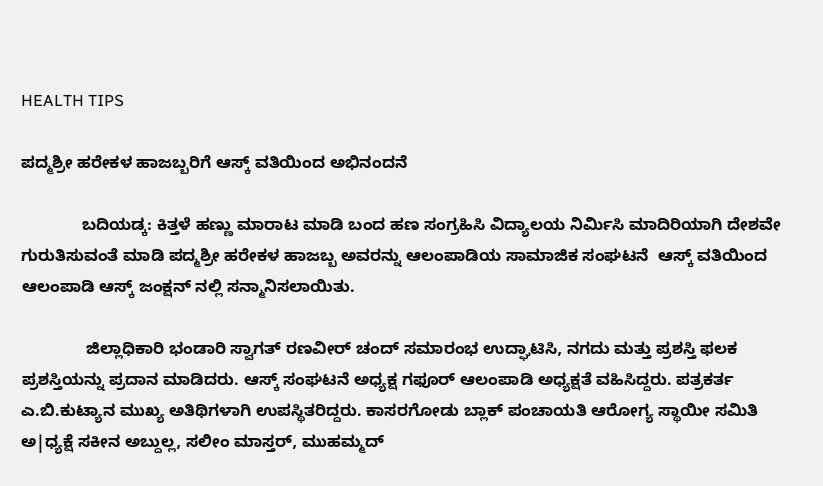HEALTH TIPS

ಪದ್ಮಶ್ರೀ ಹರೇಕಳ ಹಾಜಬ್ಬರಿಗೆ ಆಸ್ಕ್ ವತಿಯಿಂದ ಅಭಿನಂದನೆ

             ಬದಿಯಡ್ಕ: ಕಿತ್ತಳೆ ಹಣ್ಣು ಮಾರಾಟ ಮಾಡಿ ಬಂದ ಹಣ ಸಂಗ್ರಹಿಸಿ ವಿದ್ಯಾಲಯ ನಿರ್ಮಿಸಿ ಮಾದಿರಿಯಾಗಿ ದೇಶವೇ ಗುರುತಿಸುವಂತೆ ಮಾಡಿ ಪದ್ಮಶ್ರೀ ಹರೇಕಳ ಹಾಜಬ್ಬ ಅವರನ್ನು ಆಲಂಪಾಡಿಯ ಸಾಮಾಜಿಕ ಸಂಘಟನೆ  ಆಸ್ಕ್ ವತಿಯಿಂದ ಆಲಂಪಾಡಿ ಆಸ್ಕ್ ಜಂಕ್ಷನ್ ನಲ್ಲಿ ಸನ್ಮಾನಿಸಲಾಯಿತು.

              ಜಿಲ್ಲಾಧಿಕಾರಿ ಭಂಡಾರಿ ಸ್ವಾಗತ್ ರಣವೀರ್ ಚಂದ್ ಸಮಾರಂಭ ಉದ್ಘಾಟಿಸಿ, ನಗದು ಮತ್ತು ಪ್ರಶಸ್ತಿ ಫಲಕ ಪ್ರಶಸ್ತಿಯನ್ನು ಪ್ರದಾನ ಮಾಡಿದರು. ಆಸ್ಕ್ ಸಂಘಟನೆ ಅಧ್ಯಕ್ಷ ಗಫೂರ್ ಆಲಂಪಾಡಿ ಅಧ್ಯಕ್ಷತೆ ವಹಿಸಿದ್ದರು. ಪತ್ರಕರ್ತ ಎ.ಬಿ.ಕುಟ್ಯಾನ ಮುಖ್ಯ ಅತಿಥಿಗಳಾಗಿ ಉಪಸ್ಥಿತರಿದ್ದರು. ಕಾಸರಗೋಡು ಬ್ಲಾಕ್ ಪಂಚಾಯತಿ ಆರೋಗ್ಯ ಸ್ಥಾಯೀ ಸಮಿತಿ ಅ|ಧ್ಯಕ್ಷೆ ಸಕೀನ ಅಬ್ದುಲ್ಲ, ಸಲೀಂ ಮಾಸ್ತರ್, ಮುಹಮ್ಮದ್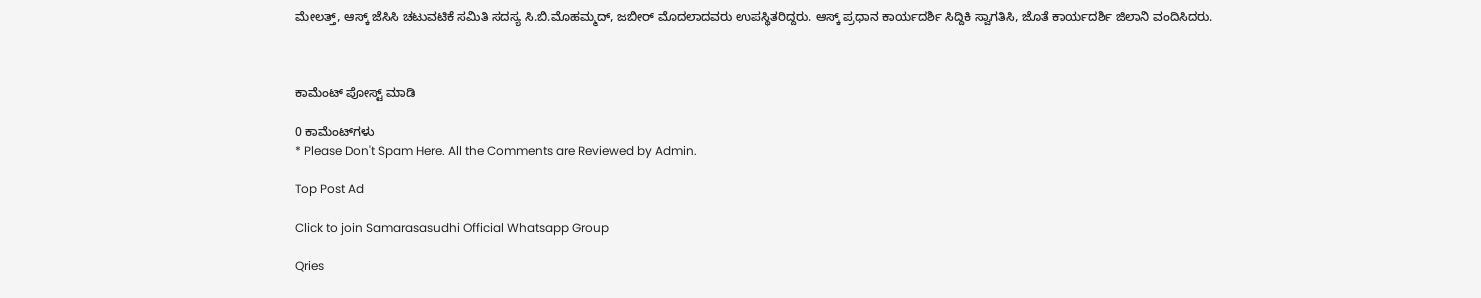ಮೇಲತ್ತ್, ಆಸ್ಕ್ ಜೆಸಿಸಿ ಚಟುವಟಿಕೆ ಸಮಿತಿ ಸದಸ್ಯ ಸಿ.ಬಿ.ಮೊಹಮ್ಮದ್, ಜಬೀರ್ ಮೊದಲಾದವರು ಉಪಸ್ಥಿತರಿದ್ದರು. ಆಸ್ಕ್ ಪ್ರಧಾನ ಕಾರ್ಯದರ್ಶಿ ಸಿದ್ದಿಕಿ ಸ್ವಾಗತಿಸಿ, ಜೊತೆ ಕಾರ್ಯದರ್ಶಿ ಜಿಲಾನಿ ವಂದಿಸಿದರು.



ಕಾಮೆಂಟ್‌‌ ಪೋಸ್ಟ್‌ ಮಾಡಿ

0 ಕಾಮೆಂಟ್‌ಗಳು
* Please Don't Spam Here. All the Comments are Reviewed by Admin.

Top Post Ad

Click to join Samarasasudhi Official Whatsapp Group

Qries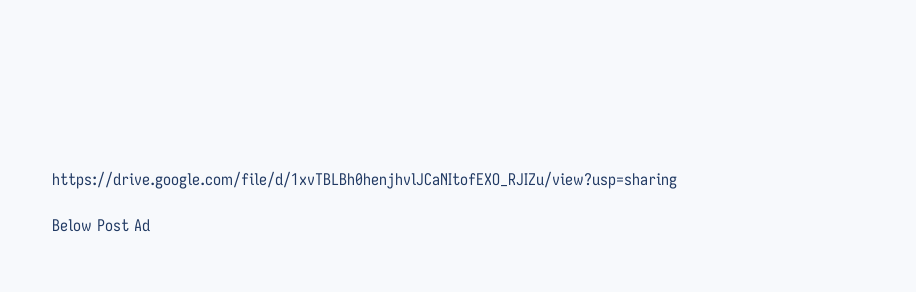https://drive.google.com/file/d/1xvTBLBh0henjhvlJCaNItofEXO_RJIZu/view?usp=sharing

Below Post Ad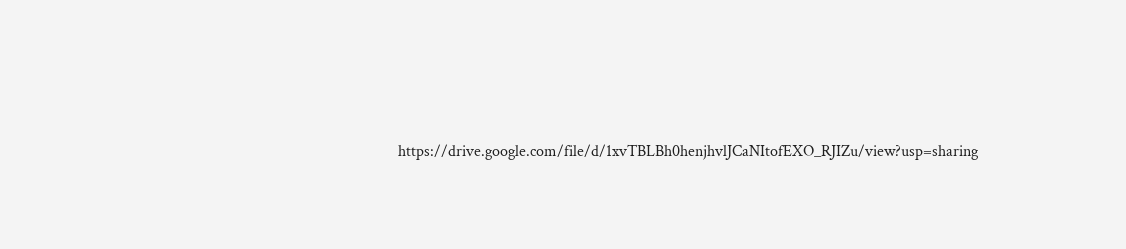https://drive.google.com/file/d/1xvTBLBh0henjhvlJCaNItofEXO_RJIZu/view?usp=sharing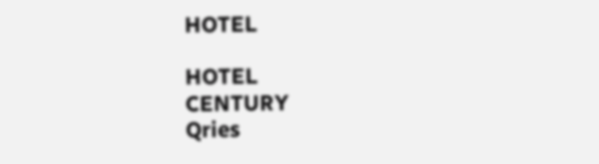HOTEL

HOTEL
CENTURY
Qries